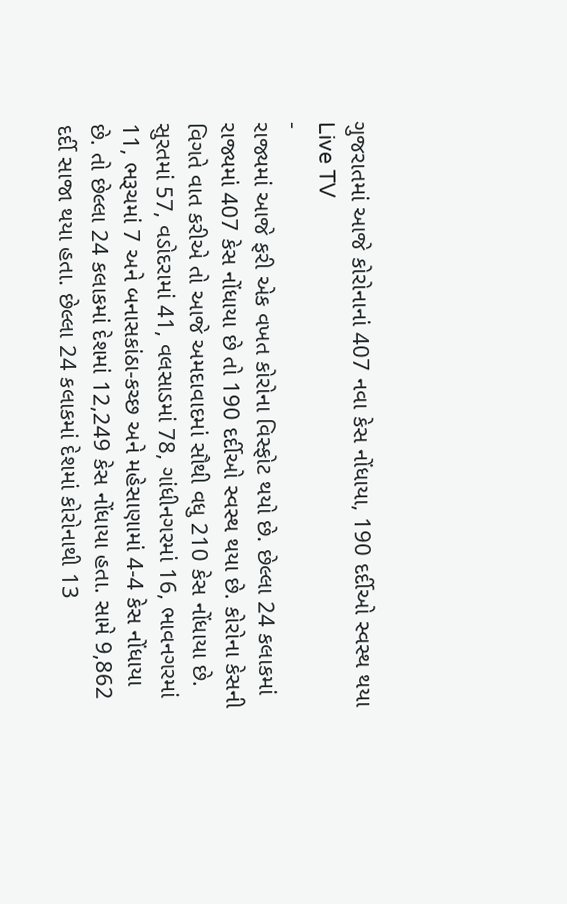ગુજરાતમાં આજે કોરોનાનાં 407 નવા કેસ નોંધાયા, 190 દર્દીઓ સ્વસ્થ થયા
Live TV
-
રાજ્યમાં આજે ફરી એક વખત કોરોના વિસ્ફોટ થયો છે. છેલ્લા 24 કલાકમાં રાજ્યમાં 407 કેસ નોંધાયા છે તો 190 દર્દીઓ સ્વસ્થ થયા છે. કોરોના કેસની વિગતે વાત કરીએ તો આજે અમદાવાદમાં સૌથી વધુ 210 કેસ નોંધાયા છે. સુરતમાં 57, વડોદરામાં 41, વલસાડમાં 78, ગાંધીનગરમાં 16, ભાવનગરમાં 11, ભરૂચમાં 7 અને બનાસકાંઠા-કચ્છ અને મહેસાણામાં 4-4 કેસ નોંધાયા છે. તો છેલ્લા 24 કલાકમાં દેશમાં 12,249 કેસ નોંધાયા હતા. સામે 9,862 દર્દી સાજા થયા હતા. છેલ્લા 24 કલાકમાં દેશમાં કોરોનાથી 13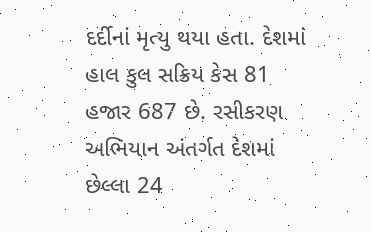દર્દીનાં મૃત્યુ થયા હતા. દેશમાં હાલ કુલ સક્રિય કેસ 81 હજાર 687 છે. રસીકરણ અભિયાન અંતર્ગત દેશમાં છેલ્લા 24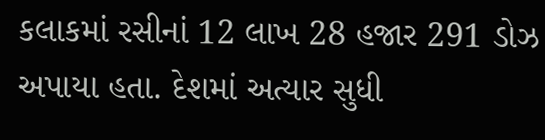કલાકમાં રસીનાં 12 લાખ 28 હજાર 291 ડોઝ અપાયા હતા. દેશમાં અત્યાર સુધી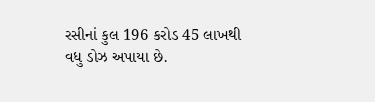રસીનાં કુલ 196 કરોડ 45 લાખથી વધુ ડોઝ અપાયા છે.